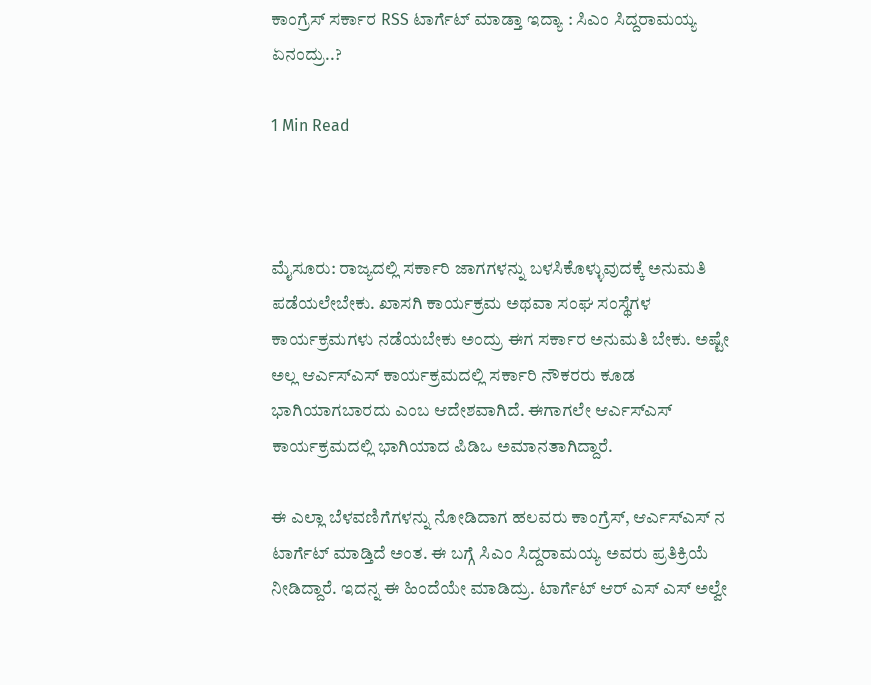ಕಾಂಗ್ರೆಸ್ ಸರ್ಕಾರ RSS ಟಾರ್ಗೆಟ್ ಮಾಡ್ತಾ ಇದ್ಯಾ : ಸಿಎಂ ಸಿದ್ದರಾಮಯ್ಯ ಏನಂದ್ರು..?

1 Min Read



ಮೈಸೂರು: ರಾಜ್ಯದಲ್ಲಿ ಸರ್ಕಾರಿ ಜಾಗಗಳನ್ನು ಬಳಸಿಕೊಳ್ಳುವುದಕ್ಕೆ ಅನುಮತಿ ಪಡೆಯಲೇಬೇಕು. ಖಾಸಗಿ ಕಾರ್ಯಕ್ರಮ ಅಥವಾ ಸಂಘ ಸಂಸ್ಥೆಗಳ ಕಾರ್ಯಕ್ರಮಗಳು ನಡೆಯಬೇಕು ಅಂದ್ರು ಈಗ ಸರ್ಕಾರ ಅನುಮತಿ ಬೇಕು. ಅಷ್ಟೇ ಅಲ್ಲ ಆರ್ಎಸ್ಎಸ್ ಕಾರ್ಯಕ್ರಮದಲ್ಲಿ ಸರ್ಕಾರಿ ನೌಕರರು ಕೂಡ ಭಾಗಿಯಾಗಬಾರದು ಎಂಬ ಆದೇಶವಾಗಿದೆ. ಈಗಾಗಲೇ ಆರ್ಎಸ್ಎಸ್ ಕಾರ್ಯಕ್ರಮದಲ್ಲಿ ಭಾಗಿಯಾದ ಪಿಡಿಒ ಅಮಾನತಾಗಿದ್ದಾರೆ.

ಈ ಎಲ್ಲಾ ಬೆಳವಣಿಗೆಗಳನ್ನು ನೋಡಿದಾಗ ಹಲವರು ಕಾಂಗ್ರೆಸ್, ಆರ್ಎಸ್ಎಸ್ ನ ಟಾರ್ಗೆಟ್ ಮಾಡ್ತಿದೆ ಅಂತ. ಈ ಬಗ್ಗೆ ಸಿಎಂ ಸಿದ್ದರಾಮಯ್ಯ ಅವರು ಪ್ರತಿಕ್ರಿಯೆ ನೀಡಿದ್ದಾರೆ. ಇದನ್ನ ಈ ಹಿಂದೆಯೇ ಮಾಡಿದ್ರು. ಟಾರ್ಗೆಟ್ ಆರ್ ಎಸ್ ಎಸ್ ಅಲ್ವೇ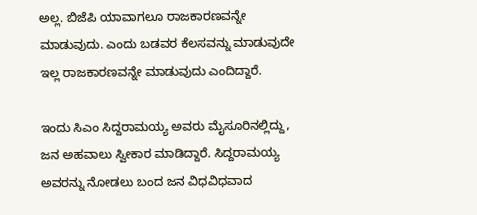ಅಲ್ಲ. ಬಿಜೆಪಿ ಯಾವಾಗಲೂ ರಾಜಕಾರಣವನ್ನೇ ಮಾಡುವುದು. ಎಂದು ಬಡವರ ಕೆಲಸವನ್ನು ಮಾಡುವುದೇ ಇಲ್ಲ ರಾಜಕಾರಣವನ್ನೇ ಮಾಡುವುದು ಎಂದಿದ್ದಾರೆ.

ಇಂದು ಸಿಎಂ ಸಿದ್ದರಾಮಯ್ಯ ಅವರು ಮೈಸೂರಿನಲ್ಲಿದ್ದು, ಜನ ಅಹವಾಲು ಸ್ವೀಕಾರ ಮಾಡಿದ್ದಾರೆ. ಸಿದ್ದರಾಮಯ್ಯ ಅವರನ್ನು ನೋಡಲು ಬಂದ ಜನ ವಿಧವಿಧವಾದ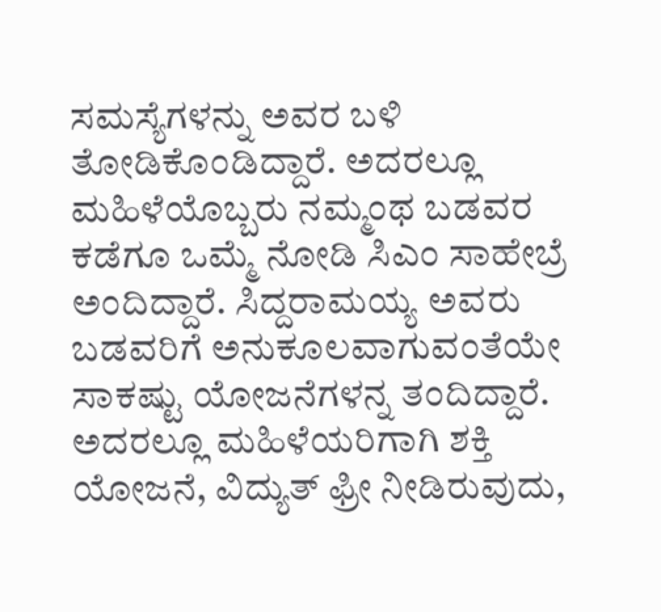ಸಮಸ್ಯೆಗಳನ್ನು ಅವರ ಬಳಿ ತೋಡಿಕೊಂಡಿದ್ದಾರೆ. ಅದರಲ್ಲೂ ಮಹಿಳೆಯೊಬ್ಬರು ನಮ್ಮಂಥ ಬಡವರ ಕಡೆಗೂ ಒಮ್ಮೆ ನೋಡಿ ಸಿಎಂ ಸಾಹೇಬ್ರೆ ಅಂದಿದ್ದಾರೆ. ಸಿದ್ದರಾಮಯ್ಯ ಅವರು ಬಡವರಿಗೆ ಅನುಕೂಲವಾಗುವಂತೆಯೇ ಸಾಕಷ್ಟು ಯೋಜನೆಗಳನ್ನ ತಂದಿದ್ದಾರೆ. ಅದರಲ್ಲೂ ಮಹಿಳೆಯರಿಗಾಗಿ ಶಕ್ತಿ ಯೋಜನೆ, ವಿದ್ಯುತ್ ಫ್ರೀ ನೀಡಿರುವುದು,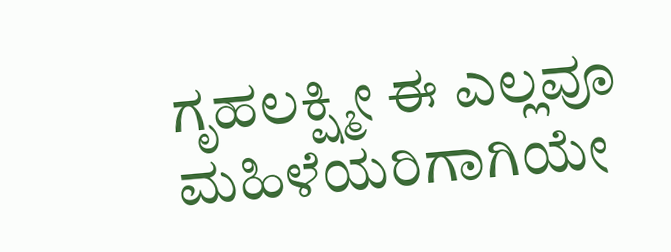ಗೃಹಲಕ್ಷ್ಮೀ ಈ ಎಲ್ಲವೂ ಮಹಿಳೆಯರಿಗಾಗಿಯೇ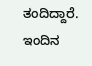ತಂದಿದ್ದಾರೆ. ಇಂದಿನ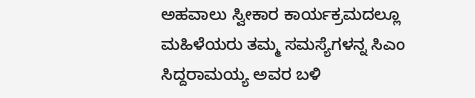ಅಹವಾಲು ಸ್ವೀಕಾರ ಕಾರ್ಯಕ್ರಮದಲ್ಲೂ ಮಹಿಳೆಯರು ತಮ್ಮ ಸಮಸ್ಯೆಗಳನ್ನ ಸಿಎಂ ಸಿದ್ದರಾಮಯ್ಯ ಅವರ ಬಳಿ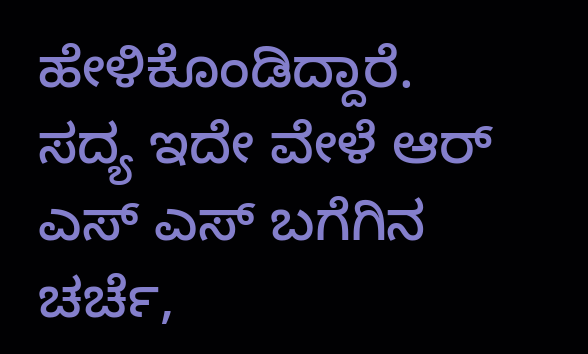ಹೇಳಿಕೊಂಡಿದ್ದಾರೆ. ಸದ್ಯ ಇದೇ ವೇಳೆ ಆರ್ ಎಸ್ ಎಸ್ ಬಗೆಗಿನ ಚರ್ಚೆ,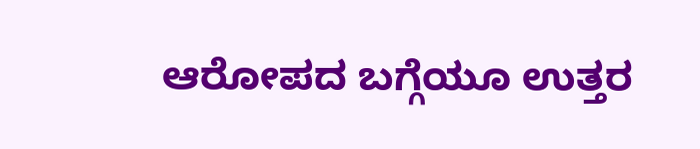ಆರೋಪದ ಬಗ್ಗೆಯೂ ಉತ್ತರ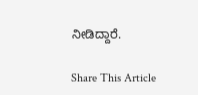ನೀಡಿದ್ದಾರೆ.

Share This Article